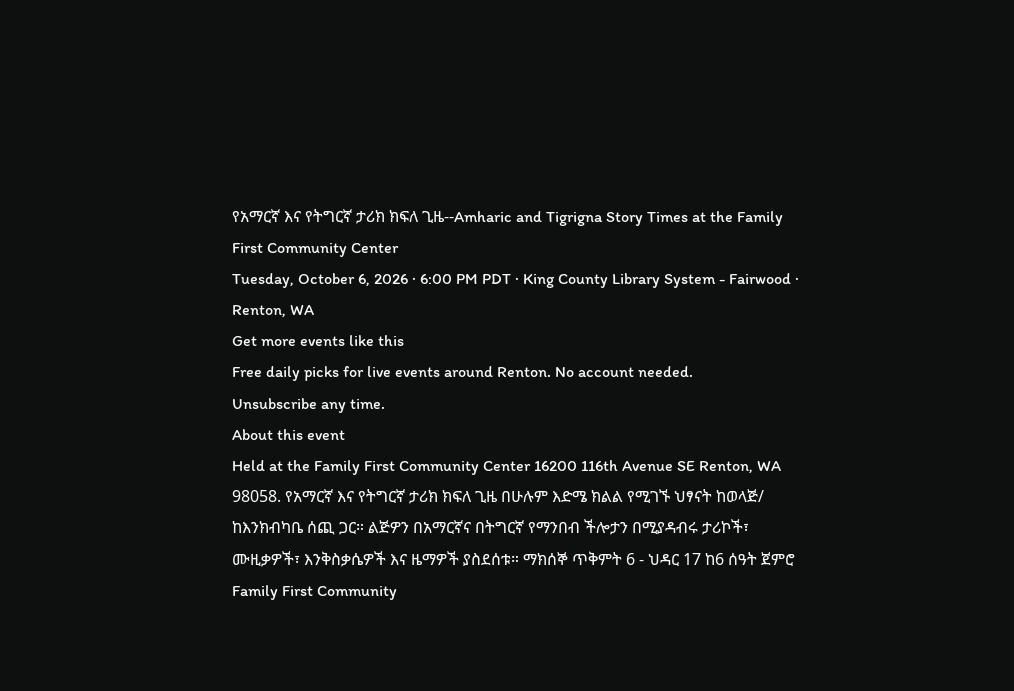የአማርኛ እና የትግርኛ ታሪክ ክፍለ ጊዜ--Amharic and Tigrigna Story Times at the Family First Community Center
Tuesday, October 6, 2026 · 6:00 PM PDT · King County Library System - Fairwood · Renton, WA
Get more events like this
Free daily picks for live events around Renton. No account needed.
Unsubscribe any time.
About this event
Held at the Family First Community Center 16200 116th Avenue SE Renton, WA 98058. የአማርኛ እና የትግርኛ ታሪክ ክፍለ ጊዜ በሁሉም እድሜ ክልል የሚገኙ ህፃናት ከወላጅ/ ከእንክብካቤ ሰጪ ጋር። ልጅዎን በአማርኛና በትግርኛ የማንበብ ችሎታን በሚያዳብሩ ታሪኮች፣ ሙዚቃዎች፣ እንቅስቃሴዎች እና ዜማዎች ያስደሰቱ። ማክሰኞ ጥቅምት 6 - ህዳር 17 ከ6 ሰዓት ጀምሮ Family First Community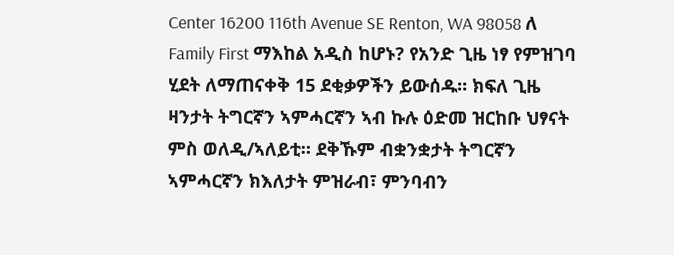Center 16200 116th Avenue SE Renton, WA 98058 ለ Family First ማእከል አዲስ ከሆኑ? የአንድ ጊዜ ነፃ የምዝገባ ሂደት ለማጠናቀቅ 15 ደቂቃዎችን ይውሰዱ። ክፍለ ጊዜ ዛንታት ትግርኛን ኣምሓርኛን ኣብ ኩሉ ዕድመ ዝርከቡ ህፃናት ምስ ወለዲ/ኣለይቲ። ደቅኹም ብቋንቋታት ትግርኛን ኣምሓርኛን ክእለታት ምዝራብ፣ ምንባብን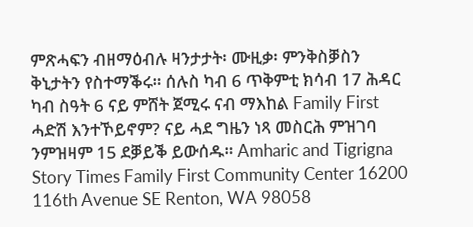ምጽሓፍን ብዘማዕብሉ ዛንታታት፡ ሙዚቃ፡ ምንቅስቓስን ቅኒታትን የስተማቕሩ። ሰሉስ ካብ 6 ጥቅምቲ ክሳብ 17 ሕዳር ካብ ስዓት 6 ናይ ምሸት ጀሚሩ ናብ ማእከል Family First ሓድሽ እንተኾይኖም? ናይ ሓደ ግዜን ነጻ መስርሕ ምዝገባ ንምዝዛም 15 ደቓይቕ ይውሰዱ። Amharic and Tigrigna Story Times Family First Community Center 16200 116th Avenue SE Renton, WA 98058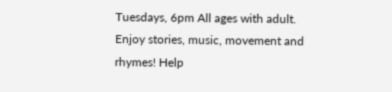Tuesdays, 6pm All ages with adult. Enjoy stories, music, movement and rhymes! Help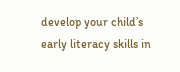develop your child’s early literacy skills in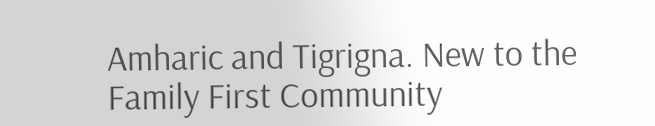Amharic and Tigrigna. New to the Family First Community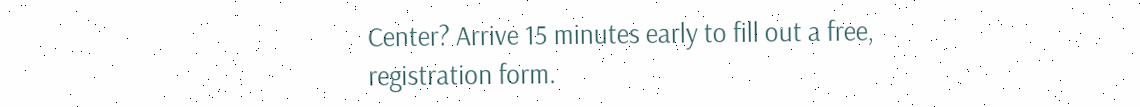Center? Arrive 15 minutes early to fill out a free, registration form.